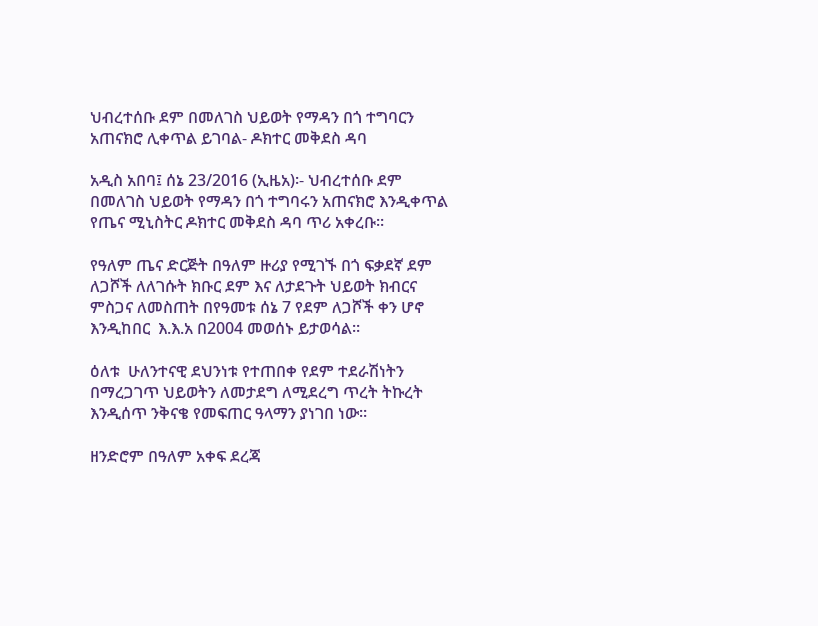ህብረተሰቡ ደም በመለገስ ህይወት የማዳን በጎ ተግባርን አጠናክሮ ሊቀጥል ይገባል- ዶክተር መቅደስ ዳባ

አዲስ አበባ፤ ሰኔ 23/2016 (ኢዜአ)፡- ህብረተሰቡ ደም በመለገስ ህይወት የማዳን በጎ ተግባሩን አጠናክሮ እንዲቀጥል የጤና ሚኒስትር ዶክተር መቅደስ ዳባ ጥሪ አቀረቡ።

የዓለም ጤና ድርጅት በዓለም ዙሪያ የሚገኙ በጎ ፍቃደኛ ደም ለጋሾች ለለገሱት ክቡር ደም እና ለታደጉት ህይወት ክብርና ምስጋና ለመስጠት በየዓመቱ ሰኔ 7 የደም ለጋሾች ቀን ሆኖ እንዲከበር  እ.እ.አ በ2004 መወሰኑ ይታወሳል።

ዕለቱ  ሁለንተናዊ ደህንነቱ የተጠበቀ የደም ተደራሽነትን በማረጋገጥ ህይወትን ለመታደግ ለሚደረግ ጥረት ትኩረት እንዲሰጥ ንቅናቄ የመፍጠር ዓላማን ያነገበ ነው።

ዘንድሮም በዓለም አቀፍ ደረጃ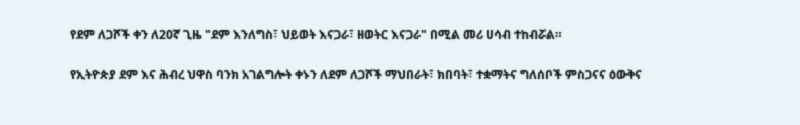የደም ለጋሾች ቀን ለ20ኛ ጊዜ "ደም እንለግስ፣ ህይወት እናጋራ፣ ዘወትር እናጋራ" በሚል መሪ ሀሳብ ተከብሯል።

የኢትዮጵያ ደም እና ሕብረ ህዋስ ባንክ አገልግሎት ቀኑን ለደም ለጋሾች ማህበራት፣ ክበባት፣ ተቋማትና ግለሰቦች ምስጋናና ዕውቅና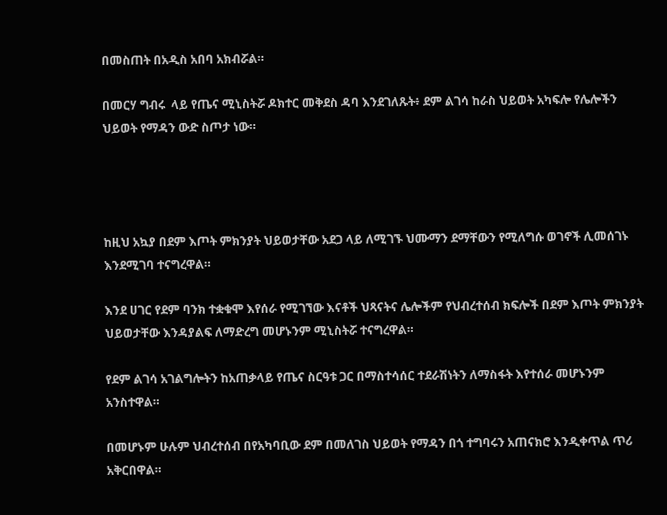በመስጠት በአዲስ አበባ አክብሯል።

በመርሃ ግብሩ  ላይ የጤና ሚኒስትሯ ዶክተር መቅደስ ዳባ እንደገለጹት፥ ደም ልገሳ ከራስ ህይወት አካፍሎ የሌሎችን ህይወት የማዳን ውድ ስጦታ ነው።




ከዚህ አኳያ በደም እጦት ምክንያት ህይወታቸው አደጋ ላይ ለሚገኙ ህሙማን ደማቸውን የሚለግሱ ወገኖች ሊመሰገኑ እንደሚገባ ተናግረዋል።

እንደ ሀገር የደም ባንክ ተቋቁሞ እየሰራ የሚገኘው እናቶች ህጻናትና ሌሎችም የህብረተሰብ ክፍሎች በደም እጦት ምክንያት ህይወታቸው እንዳያልፍ ለማድረግ መሆኑንም ሚኒስትሯ ተናግረዋል።

የደም ልገሳ አገልግሎትን ከአጠቃላይ የጤና ስርዓቱ ጋር በማስተሳሰር ተደራሽነትን ለማስፋት እየተሰራ መሆኑንም አንስተዋል።

በመሆኑም ሁሉም ህብረተሰብ በየአካባቢው ደም በመለገስ ህይወት የማዳን በጎ ተግባሩን አጠናክሮ እንዲቀጥል ጥሪ አቅርበዋል።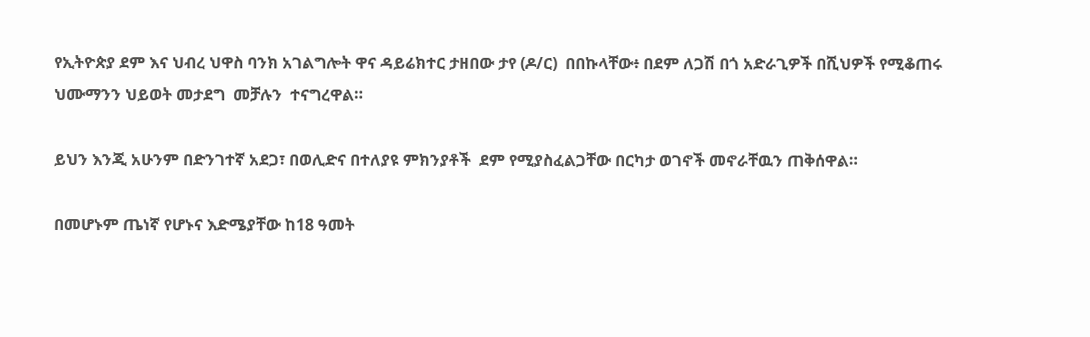የኢትዮጵያ ደም እና ህብረ ህዋስ ባንክ አገልግሎት ዋና ዳይሬክተር ታዘበው ታየ (ዶ/ር)  በበኩላቸው፥ በደም ለጋሽ በጎ አድራጊዎች በሺህዎች የሚቆጠሩ ህሙማንን ህይወት መታደግ  መቻሉን  ተናግረዋል።

ይህን እንጂ አሁንም በድንገተኛ አደጋ፣ በወሊድና በተለያዩ ምክንያቶች  ደም የሚያስፈልጋቸው በርካታ ወገኖች መኖራቸዉን ጠቅሰዋል።

በመሆኑም ጤነኛ የሆኑና እድሜያቸው ከ18 ዓመት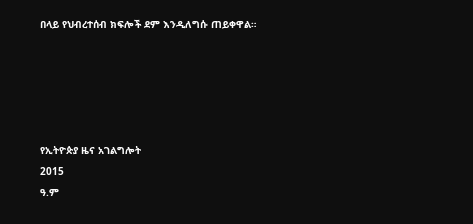በላይ የህብረተሰብ ክፍሎች ደም እንዲለግሱ ጠይቀዋል።





የኢትዮጵያ ዜና አገልግሎት
2015
ዓ.ም